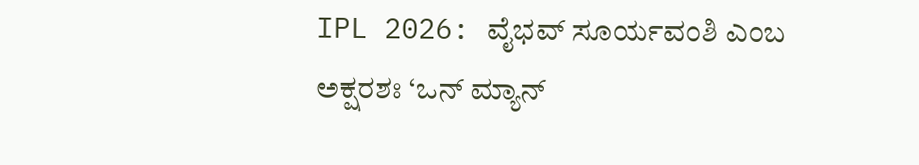IPL 2026: ವೈಭವ್ ಸೂರ್ಯವಂಶಿ ಎಂಬ ಅಕ್ಷರಶಃ ‘ಒನ್ ಮ್ಯಾನ್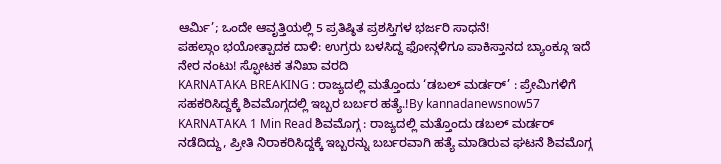ಆರ್ಮಿ’; ಒಂದೇ ಆವೃತ್ತಿಯಲ್ಲಿ 5 ಪ್ರತಿಷ್ಠಿತ ಪ್ರಶಸ್ತಿಗಳ ಭರ್ಜರಿ ಸಾಧನೆ!
ಪಹಲ್ಗಾಂ ಭಯೋತ್ಪಾದಕ ದಾಳಿ: ಉಗ್ರರು ಬಳಸಿದ್ದ ಫೋನ್ಗಳಿಗೂ ಪಾಕಿಸ್ತಾನದ ಬ್ಯಾಂಕ್ಗೂ ಇದೆ ನೇರ ನಂಟು! ಸ್ಫೋಟಕ ತನಿಖಾ ವರದಿ
KARNATAKA BREAKING : ರಾಜ್ಯದಲ್ಲಿ ಮತ್ತೊಂದು ‘ಡಬಲ್ ಮರ್ಡರ್’ : ಪ್ರೇಮಿಗಳಿಗೆ ಸಹಕರಿಸಿದ್ದಕ್ಕೆ ಶಿವಮೊಗ್ಗದಲ್ಲಿ ಇಬ್ಬರ ಬರ್ಬರ ಹತ್ಯೆ.!By kannadanewsnow57 KARNATAKA 1 Min Read ಶಿವಮೊಗ್ಗ : ರಾಜ್ಯದಲ್ಲಿ ಮತ್ತೊಂದು ಡಬಲ್ ಮರ್ಡರ್ ನಡೆದಿದ್ದು, ಪ್ರೀತಿ ನಿರಾಕರಿಸಿದ್ದಕ್ಕೆ ಇಬ್ಬರನ್ನು ಬರ್ಬರವಾಗಿ ಹತ್ಯೆ ಮಾಡಿರುವ ಘಟನೆ ಶಿವಮೊಗ್ಗ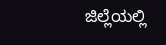ಜಿಲ್ಲೆಯಲ್ಲಿ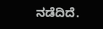ನಡೆದಿದೆ.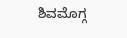ಶಿವಮೊಗ್ಗ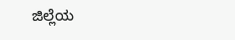ಜಿಲ್ಲೆಯ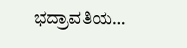ಭದ್ರಾವತಿಯ…